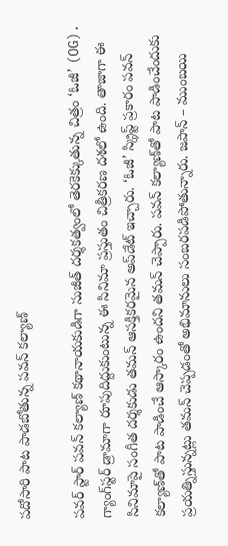పదోసారి పాట పాడబోతున్న పవన్ కల్యాణ్

పవర్ స్టార్ పవన్ కల్యాణ్ కథానాయకుడిగా సుజీత్‌ దర్శకత్వంలో తెరకెక్కుతున్న చిత్రం ‘ఓజీ’ (OG). గ్యాంగ్‌స్టర్‌ డ్రామాగా రూపుదిద్దుకుంటున్న ఈ సినిమా ప్రస్తుతం చిత్రీకరణ దశలో ఉంది. తాజాగా ఈ సినిమాపై సంగీత దర్శకుడు తమన్‌ ఆసక్తికరమైన అప్‌డేట్‌ ఇచ్చారు. ‘ఓజీ’ స్క్రిప్ట్‌ ప్రకారం పవన్‌ కల్యాణ్‌తో పాట పాడించే ఆస్కారం ఉందని తమన్ చెప్పారు. పవన్ కల్యాణ్‌తో పాట పాడించేందుకు ప్రయత్నిస్తున్నట్లు తమన్ చెప్పడంతో అభిమానులు సంబరపడిపోతున్నారు. జపాన్‌ – ముంబయి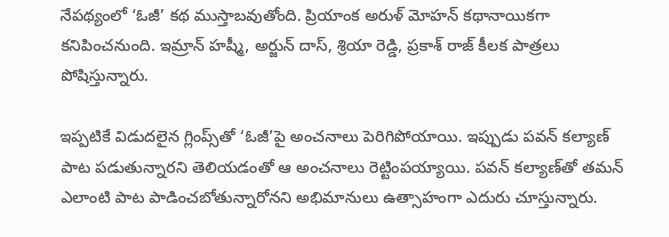నేపథ్యంలో ‘ఓజీ’ కథ ముస్తాబవుతోంది. ప్రియాంక అరుళ్‌ మోహన్‌ కథానాయికగా కనిపించనుంది. ఇమ్రాన్‌ హష్మీ, అర్జున్‌ దాస్‌, శ్రియా రెడ్డి, ప్రకాశ్‌ రాజ్‌ కీలక పాత్రలు పోషిస్తున్నారు.

ఇప్పటికే విడుదలైన గ్లింప్స్‌తో ‘ఓజీ’పై అంచనాలు పెరిగిపోయాయి. ఇప్పుడు పవన్ కల్యాణ్ పాట పడుతున్నారని తెలియడంతో ఆ అంచనాలు రెట్టింపయ్యాయి. పవన్ కల్యాణ్‌తో తమన్ ఎలాంటి పాట పాడించబోతున్నారోనని అభిమానులు ఉత్సాహంగా ఎదురు చూస్తున్నారు.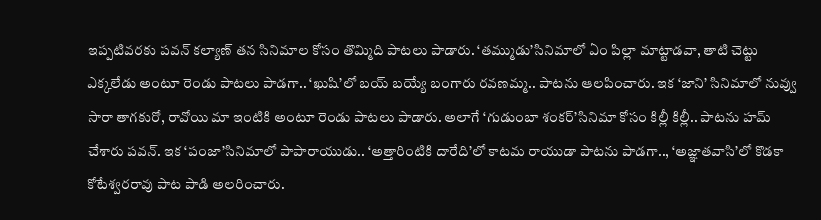ఇప్పటివరకు పవన్‌ కల్యాణ్ తన సినిమాల కోసం తొమ్మిది పాటలు పాడారు. ‘తమ్ముడు’సినిమాలో ఏం పిల్లా మాట్టాడవా, తాటి చెట్టు ఎక్కలేడు అంటూ రెండు పాటలు పాడగా.. ‘ఖుషి’లో బయ్‌ బయ్యే బంగారు రవణమ్మ.. పాటను ఆలపించారు. ఇక ‘జాని’ సినిమాలో నువ్వు సారా తాగకురో, రావోయి మా ఇంటికి అంటూ రెండు పాటలు పాడారు. అలాగే ‘గుడుంబా శంకర్‌’సినిమా కోసం కిల్లీ కిల్లీ.. పాటను హమ్ చేశారు పవన్. ఇక ‘పంజా’సినిమాలో పాపారాయుడు.. ‘అత్తారింటికి దారేది’లో కాటమ రాయుడా పాటను పాడగా.., ‘అజ్ఞాతవాసి’లో కొడకా కోటేశ్వరరావు పాట పాడి అలరించారు.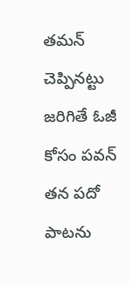తమన్ చెప్పినట్టు జరిగితే ఓజీ కోసం పవన్ తన పదో పాటను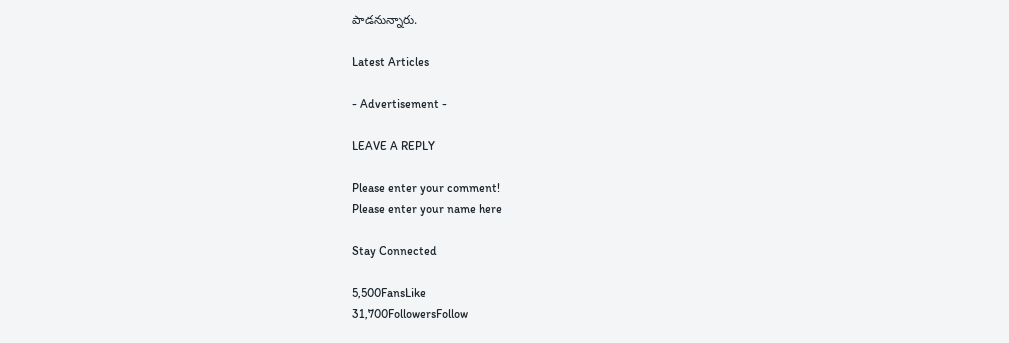పాడనున్నారు.

Latest Articles

- Advertisement -

LEAVE A REPLY

Please enter your comment!
Please enter your name here

Stay Connected

5,500FansLike
31,700FollowersFollow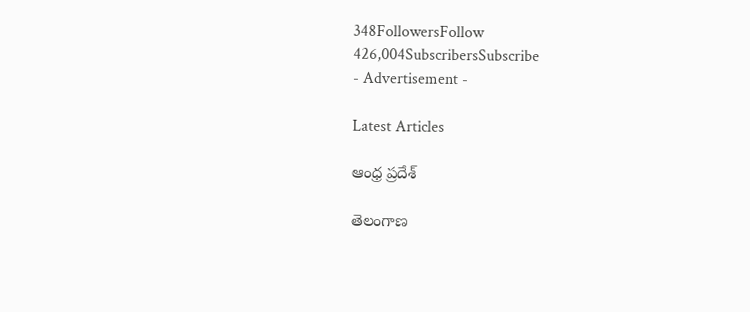348FollowersFollow
426,004SubscribersSubscribe
- Advertisement -

Latest Articles

ఆంధ్ర ప్రదేశ్

తెలంగాణ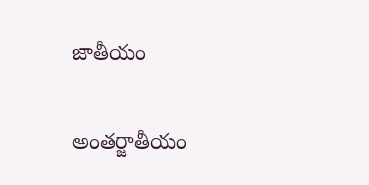జాతీయం

అంతర్జాతీయం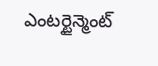ఎంటర్టైన్మెంట్